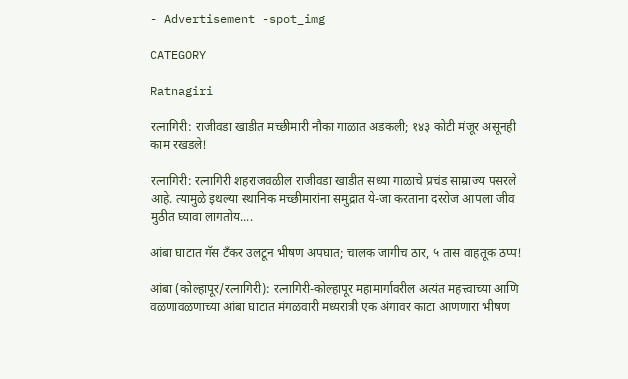- Advertisement -spot_img

CATEGORY

Ratnagiri

रत्नागिरी: राजीवडा खाडीत मच्छीमारी नौका गाळात अडकली; १४३ कोटी मंजूर असूनही काम रखडले!

रत्नागिरी: रत्नागिरी शहराजवळील राजीवडा खाडीत सध्या गाळाचे प्रचंड साम्राज्य पसरले आहे. त्यामुळे इथल्या स्थानिक मच्छीमारांना समुद्रात ये-जा करताना दररोज आपला जीव मुठीत घ्यावा लागतोय....

आंबा घाटात गॅस टँकर उलटून भीषण अपघात; चालक जागीच ठार, ५ तास वाहतूक ठप्प!

आंबा (कोल्हापूर/रत्नागिरी): रत्नागिरी-कोल्हापूर महामार्गावरील अत्यंत महत्त्वाच्या आणि वळणावळणाच्या आंबा घाटात मंगळवारी मध्यरात्री एक अंगावर काटा आणणारा भीषण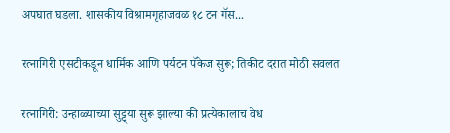अपघात घडला. शासकीय विश्रामगृहाजवळ १८ टन गॅस...

रत्नागिरी एसटीकडून धार्मिक आणि पर्यटन पॅकेज सुरू; तिकीट दरात मोठी सवलत

रत्नागिरी: उन्हाळ्याच्या सुट्ट्या सुरू झाल्या की प्रत्येकालाच वेध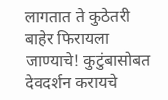लागतात ते कुठेतरी बाहेर फिरायला जाण्याचे! कुटुंबासोबत देवदर्शन करायचे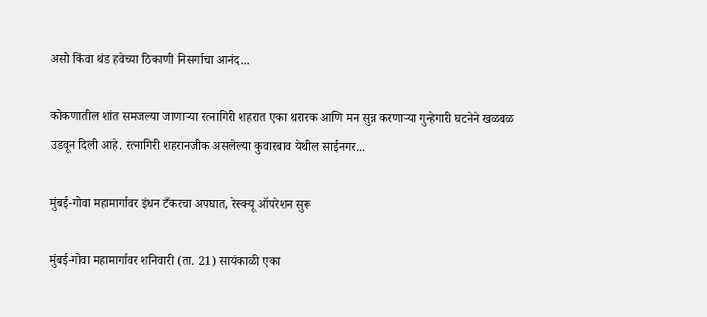असो किंवा थंड हवेच्या ठिकाणी निसर्गाचा आनंद...

कोकणातील शांत समजल्या जाणाऱ्या रत्नागिरी शहरात एका थरारक आणि मन सुन्न करणाऱ्या गुन्हेगारी घटनेने खळबळ उडवून दिली आहे. रत्नागिरी शहरानजीक असलेल्या कुवारबाव येथील साईनगर...

मुंबई-गोवा महामार्गावर इंधन टँकरचा अपघात, रेस्क्यू ऑपरेशन सुरू

मुंबई-गोवा महामार्गावर शनिवारी (ता. 21) सायंकाळी एका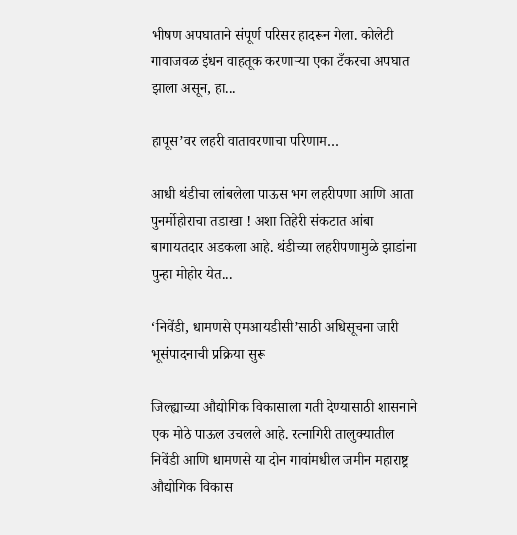भीषण अपघाताने संपूर्ण परिसर हादरून गेला. कोलेटी गावाजवळ इंधन वाहतूक करणाऱ्या एका टँकरचा अपघात झाला असून, हा...

हापूस’वर लहरी वातावरणाचा परिणाम…

आधी थंडीचा लांबलेला पाऊस भग लहरीपणा आणि आता पुनर्मोहोराचा तडाखा ! अशा तिहेरी संकटात आंबा बागायतदार अडकला आहे. थंडीच्या लहरीपणामुळे झाडांना पुन्हा मोहोर येत...

‘निवेंडी, धामणसे एमआयडीसी’साठी अधिसूचना जारी भूसंपादनाची प्रक्रिया सुरू

जिल्ह्याच्या औद्योगिक विकासाला गती देण्यासाठी शासनाने एक मोठे पाऊल उचलले आहे. रत्नागिरी तालुक्यातील निवेंडी आणि धामणसे या दोन गावांमधील जमीन महाराष्ट्र औद्योगिक विकास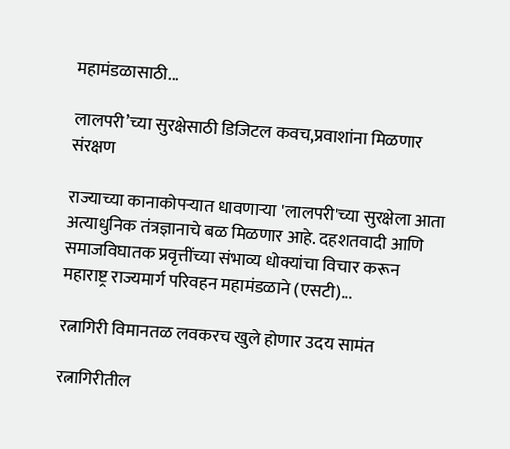महामंडळासाठी...

लालपरी’च्या सुरक्षेसाठी डिजिटल कवच,प्रवाशांना मिळणार संरक्षण

राज्याच्या कानाकोपऱ्यात धावणाऱ्या 'लालपरी'च्या सुरक्षेला आता अत्याधुनिक तंत्रज्ञानाचे बळ मिळणार आहे. दहशतवादी आणि समाजविघातक प्रवृत्तींच्या संभाव्य धोक्यांचा विचार करून महाराष्ट्र राज्यमार्ग परिवहन महामंडळाने (एसटी)...

रत्नागिरी विमानतळ लवकरच खुले होणार उदय सामंत

रत्नागिरीतील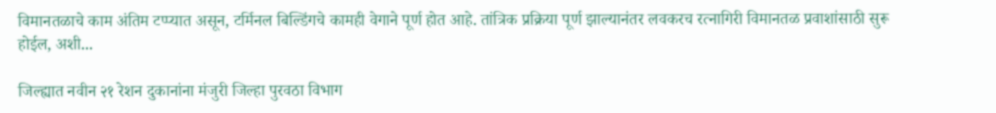विमानतळाचे काम अंतिम टप्प्यात असून, टर्मिनल बिल्डिंगचे कामही वेगाने पूर्ण होत आहे. तांत्रिक प्रक्रिया पूर्ण झाल्यानंतर लवकरच रत्नागिरी विमानतळ प्रवाशांसाठी सुरू होईल, अशी...

जिल्ह्यात नवीन २१ रेशन दुकानांना मंजुरी जिल्हा पुरवठा विभाग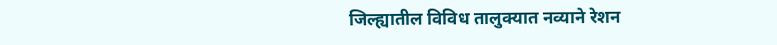जिल्ह्यातील विविध तालुक्यात नव्याने रेशन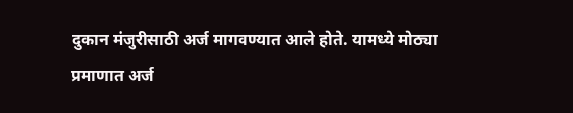दुकान मंजुरीसाठी अर्ज मागवण्यात आले होते. यामध्ये मोठ्या प्रमाणात अर्ज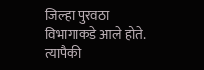जिल्हा पुरवठा विभागाकडे आले होते. त्यापैकी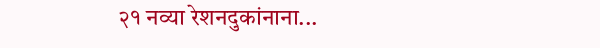२१ नव्या रेशनदुकांनाना...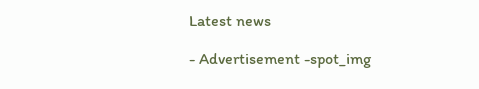Latest news

- Advertisement -spot_img